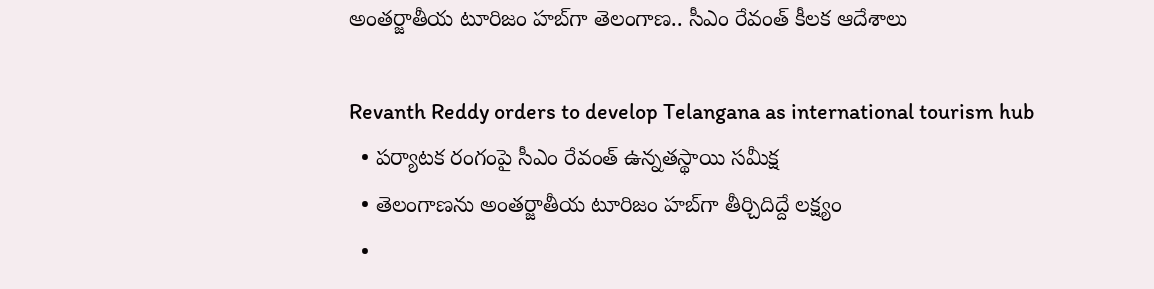అంతర్జాతీయ టూరిజం హబ్‌గా తెలంగాణ.. సీఎం రేవంత్‌ కీలక ఆదేశాలు

Revanth Reddy orders to develop Telangana as international tourism hub
  • పర్యాటక రంగంపై సీఎం రేవంత్‌ ఉన్నతస్థాయి సమీక్ష
  • తెలంగాణను అంతర్జాతీయ టూరిజం హబ్‌గా తీర్చిదిద్దే లక్ష్యం
  •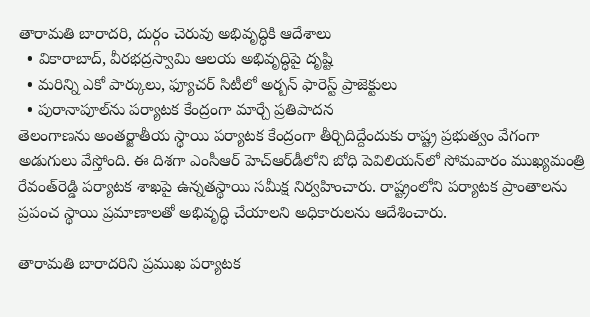తారామతి బారాదరి, దుర్గం చెరువు అభివృద్ధికి ఆదేశాలు
  • వికారాబాద్‌, వీరభద్రస్వామి ఆలయ అభివృద్ధిపై దృష్టి
  • మరిన్ని ఎకో పార్కులు, ఫ్యూచర్‌ సిటీలో అర్బన్‌ ఫారెస్ట్‌ ప్రాజెక్టులు
  • పురానాపూల్‌ను పర్యాటక కేంద్రంగా మార్చే ప్రతిపాదన
తెలంగాణను అంతర్జాతీయ స్థాయి పర్యాటక కేంద్రంగా తీర్చిదిద్దేందుకు రాష్ట్ర ప్రభుత్వం వేగంగా అడుగులు వేస్తోంది. ఈ దిశగా ఎంసీఆర్‌ హెచ్‌ఆర్‌డీలోని బోధి పెవిలియన్‌లో సోమవారం ముఖ్యమంత్రి రేవంత్‌రెడ్డి పర్యాటక శాఖపై ఉన్నతస్థాయి సమీక్ష నిర్వహించారు. రాష్ట్రంలోని పర్యాటక ప్రాంతాలను ప్రపంచ స్థాయి ప్రమాణాలతో అభివృద్ధి చేయాలని అధికారులను ఆదేశించారు.

తారామతి బారాదరిని ప్రముఖ పర్యాటక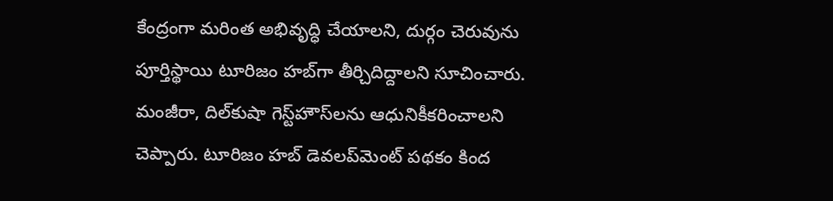కేంద్రంగా మరింత అభివృద్ధి చేయాలని, దుర్గం చెరువును పూర్తిస్థాయి టూరిజం హబ్‌గా తీర్చిదిద్దాలని సూచించారు. మంజీరా, దిల్‌కుషా గెస్ట్‌హౌస్‌లను ఆధునికీకరించాలని చెప్పారు. టూరిజం హబ్‌ డెవలప్‌మెంట్‌ పథకం కింద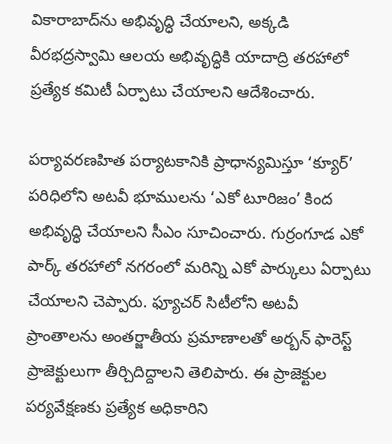వికారాబాద్‌ను అభివృద్ధి చేయాలని, అక్కడి వీరభద్రస్వామి ఆలయ అభివృద్ధికి యాదాద్రి తరహాలో ప్రత్యేక కమిటీ ఏర్పాటు చేయాలని ఆదేశించారు.

పర్యావరణహిత పర్యాటకానికి ప్రాధాన్యమిస్తూ ‘క్యూర్‌’ పరిధిలోని అటవీ భూములను ‘ఎకో టూరిజం’ కింద అభివృద్ధి చేయాలని సీఎం సూచించారు. గుర్రంగూడ ఎకో పార్క్‌ తరహాలో నగరంలో మరిన్ని ఎకో పార్కులు ఏర్పాటు చేయాలని చెప్పారు. ఫ్యూచర్‌ సిటీలోని అటవీ ప్రాంతాలను అంతర్జాతీయ ప్రమాణాలతో అర్బన్‌ ఫారెస్ట్‌ ప్రాజెక్టులుగా తీర్చిదిద్దాలని తెలిపారు. ఈ ప్రాజెక్టుల పర్యవేక్షణకు ప్రత్యేక అధికారిని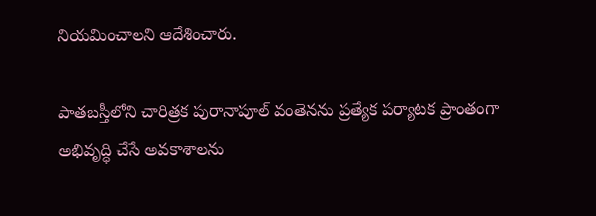నియమించాలని ఆదేశించారు.

పాతబస్తీలోని చారిత్రక పురానాపూల్‌ వంతెనను ప్రత్యేక పర్యాటక ప్రాంతంగా అభివృద్ధి చేసే అవకాశాలను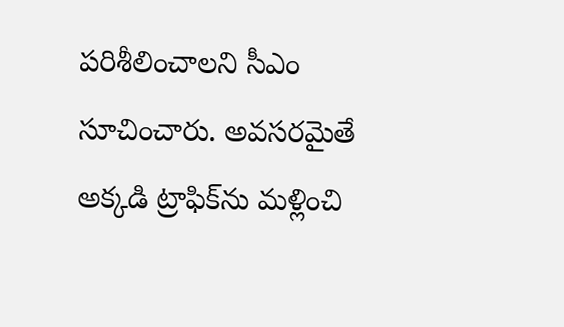పరిశీలించాలని సీఎం సూచించారు. అవసరమైతే అక్కడి ట్రాఫిక్‌ను మళ్లించి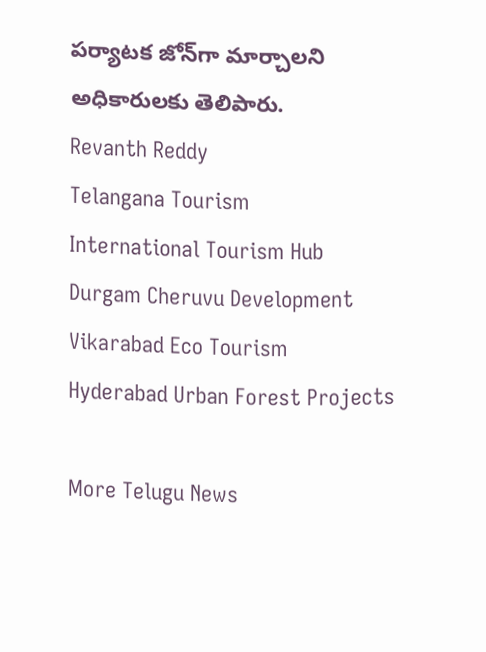పర్యాటక జోన్‌గా మార్చాలని అధికారులకు తెలిపారు.
Revanth Reddy
Telangana Tourism
International Tourism Hub
Durgam Cheruvu Development
Vikarabad Eco Tourism
Hyderabad Urban Forest Projects

More Telugu News